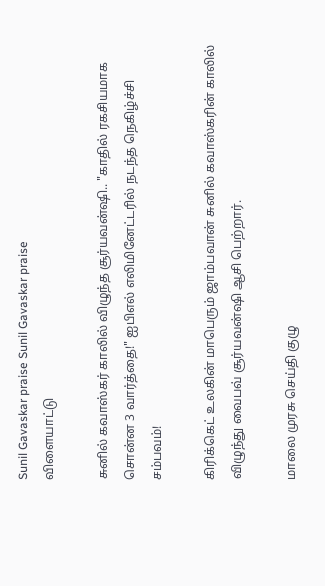Sunil Gavaskar praise Sunil Gavaskar praise
விளையாட்டு

சுனில் கவாஸ்கர் காலில் விழுந்த சூர்யவன்ஷி.. "காதில் ரகசியமாக சொன்ன 3 வார்த்தை!" ஐபிஎல் எலிமினேட்டரில் நடந்த நெகிழ்ச்சி சம்பவம்!

கிரிக்கெட் உலகின் மாபெரும் ஜாம்பவான் சுனில் கவாஸ்கரின் காலில் விழுந்து வைபவ் சூர்யவன்ஷி ஆசி பெற்றார்.

மாலை முரசு செய்தி குழு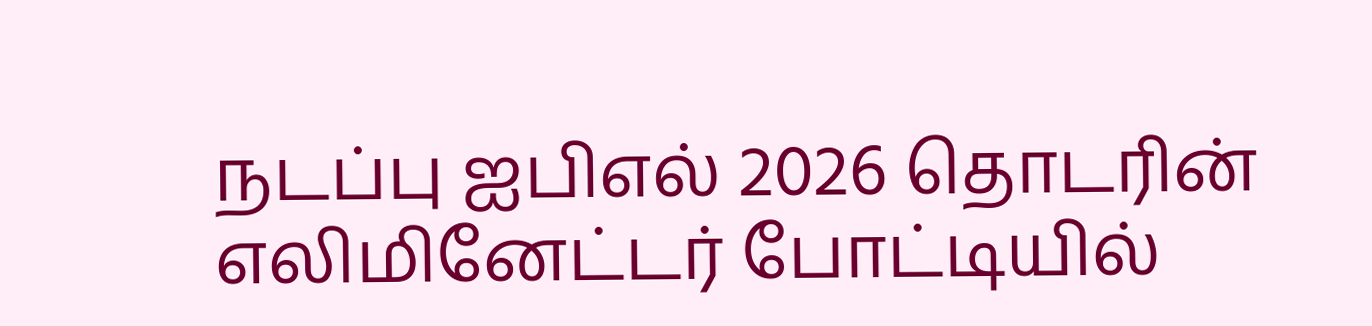நடப்பு ஐபிஎல் 2026 தொடரின் எலிமினேட்டர் போட்டியில்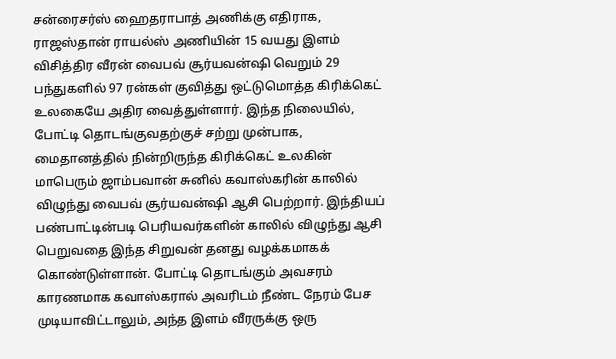சன்ரைசர்ஸ் ஹைதராபாத் அணிக்கு எதிராக, ராஜஸ்தான் ராயல்ஸ் அணியின் 15 வயது இளம் விசித்திர வீரன் வைபவ் சூர்யவன்ஷி வெறும் 29 பந்துகளில் 97 ரன்கள் குவித்து ஒட்டுமொத்த கிரிக்கெட் உலகையே அதிர வைத்துள்ளார். இந்த நிலையில், போட்டி தொடங்குவதற்குச் சற்று முன்பாக, மைதானத்தில் நின்றிருந்த கிரிக்கெட் உலகின் மாபெரும் ஜாம்பவான் சுனில் கவாஸ்கரின் காலில் விழுந்து வைபவ் சூர்யவன்ஷி ஆசி பெற்றார். இந்தியப் பண்பாட்டின்படி பெரியவர்களின் காலில் விழுந்து ஆசி பெறுவதை இந்த சிறுவன் தனது வழக்கமாகக் கொண்டுள்ளான். போட்டி தொடங்கும் அவசரம் காரணமாக கவாஸ்கரால் அவரிடம் நீண்ட நேரம் பேச முடியாவிட்டாலும், அந்த இளம் வீரருக்கு ஒரு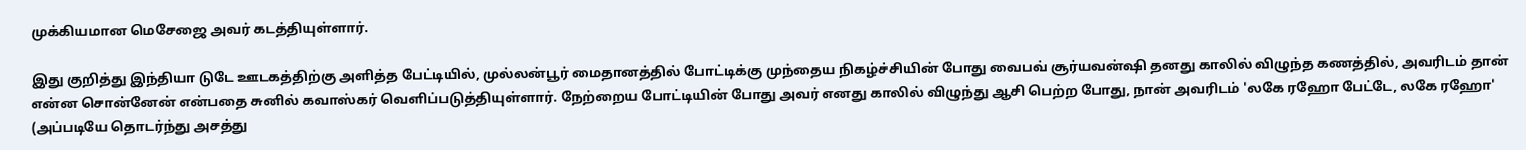முக்கியமான மெசேஜை அவர் கடத்தியுள்ளார்.

இது குறித்து இந்தியா டுடே ஊடகத்திற்கு அளித்த பேட்டியில், முல்லன்பூர் மைதானத்தில் போட்டிக்கு முந்தைய நிகழ்ச்சியின் போது வைபவ் சூர்யவன்ஷி தனது காலில் விழுந்த கணத்தில், அவரிடம் தான் என்ன சொன்னேன் என்பதை சுனில் கவாஸ்கர் வெளிப்படுத்தியுள்ளார். நேற்றைய போட்டியின் போது அவர் எனது காலில் விழுந்து ஆசி பெற்ற போது, நான் அவரிடம் 'லகே ரஹோ பேட்டே, லகே ரஹோ' (அப்படியே தொடர்ந்து அசத்து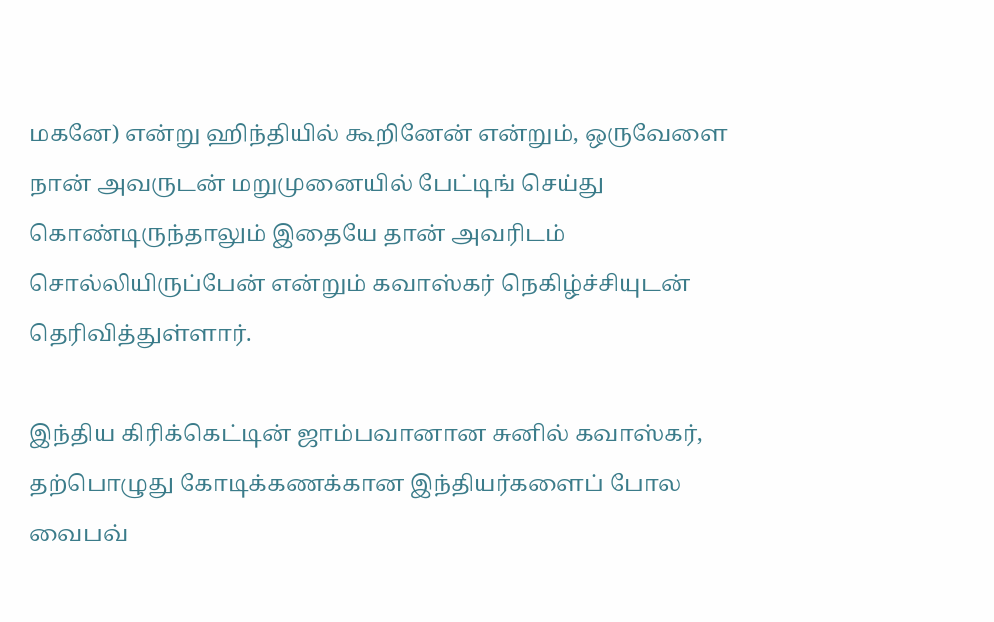மகனே) என்று ஹிந்தியில் கூறினேன் என்றும், ஒருவேளை நான் அவருடன் மறுமுனையில் பேட்டிங் செய்து கொண்டிருந்தாலும் இதையே தான் அவரிடம் சொல்லியிருப்பேன் என்றும் கவாஸ்கர் நெகிழ்ச்சியுடன் தெரிவித்துள்ளார்.

இந்திய கிரிக்கெட்டின் ஜாம்பவானான சுனில் கவாஸ்கர், தற்பொழுது கோடிக்கணக்கான இந்தியர்களைப் போல வைபவ்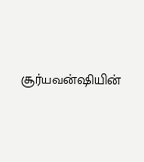சூர்யவன்ஷியின்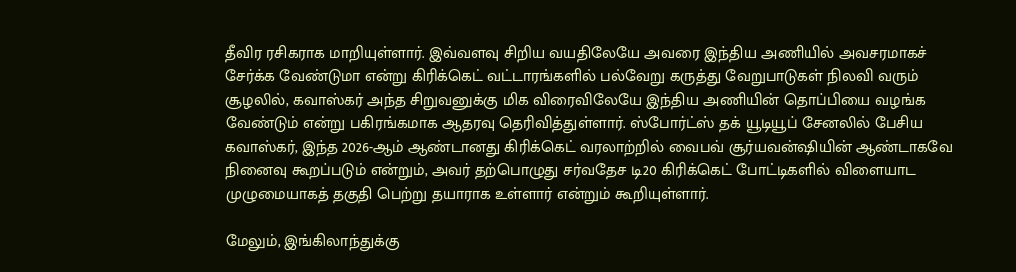தீவிர ரசிகராக மாறியுள்ளார். இவ்வளவு சிறிய வயதிலேயே அவரை இந்திய அணியில் அவசரமாகச் சேர்க்க வேண்டுமா என்று கிரிக்கெட் வட்டாரங்களில் பல்வேறு கருத்து வேறுபாடுகள் நிலவி வரும் சூழலில், கவாஸ்கர் அந்த சிறுவனுக்கு மிக விரைவிலேயே இந்திய அணியின் தொப்பியை வழங்க வேண்டும் என்று பகிரங்கமாக ஆதரவு தெரிவித்துள்ளார். ஸ்போர்ட்ஸ் தக் யூடியூப் சேனலில் பேசிய கவாஸ்கர், இந்த 2026-ஆம் ஆண்டானது கிரிக்கெட் வரலாற்றில் வைபவ் சூர்யவன்ஷியின் ஆண்டாகவே நினைவு கூறப்படும் என்றும், அவர் தற்பொழுது சர்வதேச டி20 கிரிக்கெட் போட்டிகளில் விளையாட முழுமையாகத் தகுதி பெற்று தயாராக உள்ளார் என்றும் கூறியுள்ளார்.

மேலும், இங்கிலாந்துக்கு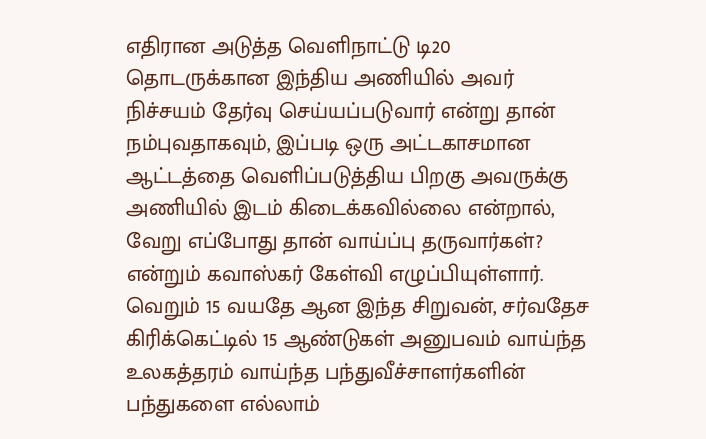எதிரான அடுத்த வெளிநாட்டு டி20 தொடருக்கான இந்திய அணியில் அவர் நிச்சயம் தேர்வு செய்யப்படுவார் என்று தான் நம்புவதாகவும், இப்படி ஒரு அட்டகாசமான ஆட்டத்தை வெளிப்படுத்திய பிறகு அவருக்கு அணியில் இடம் கிடைக்கவில்லை என்றால், வேறு எப்போது தான் வாய்ப்பு தருவார்கள்? என்றும் கவாஸ்கர் கேள்வி எழுப்பியுள்ளார். வெறும் 15 வயதே ஆன இந்த சிறுவன், சர்வதேச கிரிக்கெட்டில் 15 ஆண்டுகள் அனுபவம் வாய்ந்த உலகத்தரம் வாய்ந்த பந்துவீச்சாளர்களின் பந்துகளை எல்லாம்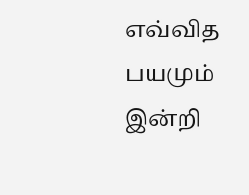எவ்வித பயமும் இன்றி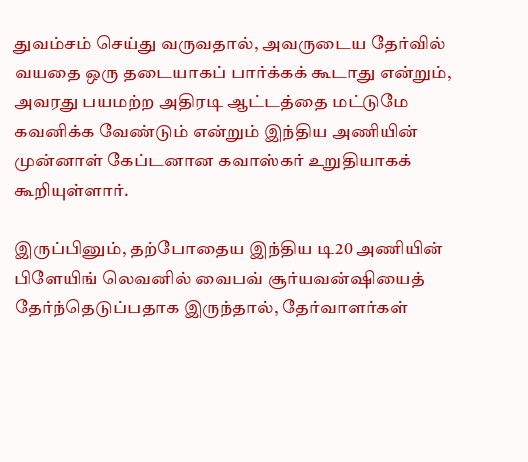துவம்சம் செய்து வருவதால், அவருடைய தேர்வில் வயதை ஒரு தடையாகப் பார்க்கக் கூடாது என்றும், அவரது பயமற்ற அதிரடி ஆட்டத்தை மட்டுமே கவனிக்க வேண்டும் என்றும் இந்திய அணியின் முன்னாள் கேப்டனான கவாஸ்கர் உறுதியாகக் கூறியுள்ளார்.

இருப்பினும், தற்போதைய இந்திய டி20 அணியின் பிளேயிங் லெவனில் வைபவ் சூர்யவன்ஷியைத் தேர்ந்தெடுப்பதாக இருந்தால், தேர்வாளர்கள்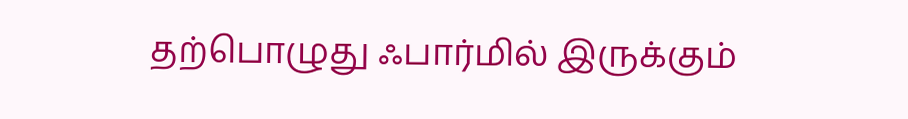தற்பொழுது ஃபார்மில் இருக்கும்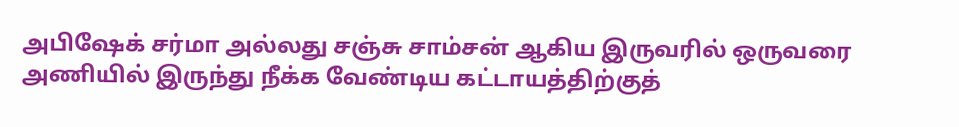அபிஷேக் சர்மா அல்லது சஞ்சு சாம்சன் ஆகிய இருவரில் ஒருவரை அணியில் இருந்து நீக்க வேண்டிய கட்டாயத்திற்குத்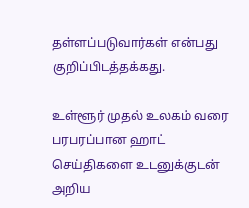தள்ளப்படுவார்கள் என்பது குறிப்பிடத்தக்கது.

உள்ளூர் முதல் உலகம் வரை பரபரப்பான ஹாட் செய்திகளை உடனுக்குடன் அறிய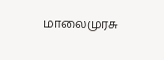மாலைமுரசு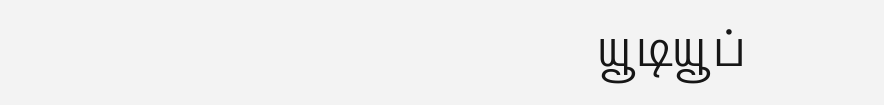யூடியூப்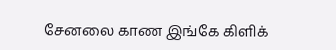சேனலை காண இங்கே கிளிக்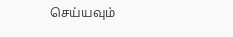செய்யவும்